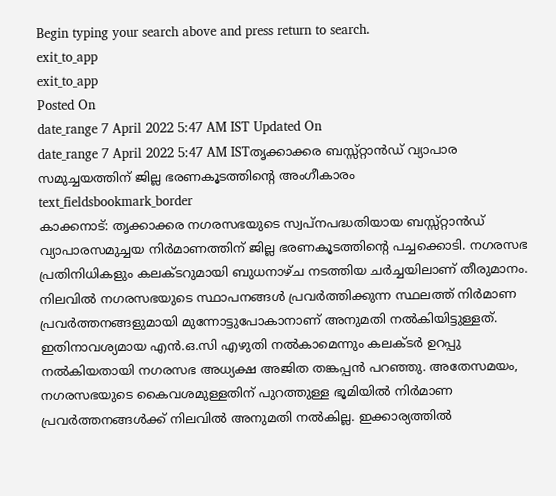Begin typing your search above and press return to search.
exit_to_app
exit_to_app
Posted On
date_range 7 April 2022 5:47 AM IST Updated On
date_range 7 April 2022 5:47 AM ISTതൃക്കാക്കര ബസ്സ്റ്റാൻഡ് വ്യാപാര സമുച്ചയത്തിന് ജില്ല ഭരണകൂടത്തിന്റെ അംഗീകാരം
text_fieldsbookmark_border
കാക്കനാട്: തൃക്കാക്കര നഗരസഭയുടെ സ്വപ്നപദ്ധതിയായ ബസ്സ്റ്റാൻഡ് വ്യാപാരസമുച്ചയ നിർമാണത്തിന് ജില്ല ഭരണകൂടത്തിന്റെ പച്ചക്കൊടി. നഗരസഭ പ്രതിനിധികളും കലക്ടറുമായി ബുധനാഴ്ച നടത്തിയ ചർച്ചയിലാണ് തീരുമാനം. നിലവിൽ നഗരസഭയുടെ സ്ഥാപനങ്ങൾ പ്രവർത്തിക്കുന്ന സ്ഥലത്ത് നിർമാണ പ്രവർത്തനങ്ങളുമായി മുന്നോട്ടുപോകാനാണ് അനുമതി നൽകിയിട്ടുള്ളത്. ഇതിനാവശ്യമായ എൻ.ഒ.സി എഴുതി നൽകാമെന്നും കലക്ടർ ഉറപ്പു നൽകിയതായി നഗരസഭ അധ്യക്ഷ അജിത തങ്കപ്പൻ പറഞ്ഞു. അതേസമയം, നഗരസഭയുടെ കൈവശമുള്ളതിന് പുറത്തുള്ള ഭൂമിയിൽ നിർമാണ പ്രവർത്തനങ്ങൾക്ക് നിലവിൽ അനുമതി നൽകില്ല. ഇക്കാര്യത്തിൽ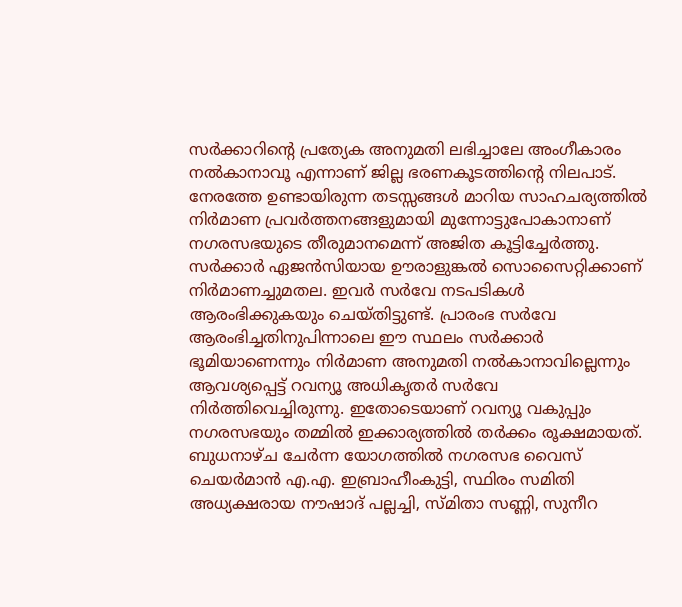സർക്കാറിന്റെ പ്രത്യേക അനുമതി ലഭിച്ചാലേ അംഗീകാരം നൽകാനാവൂ എന്നാണ് ജില്ല ഭരണകൂടത്തിന്റെ നിലപാട്. നേരത്തേ ഉണ്ടായിരുന്ന തടസ്സങ്ങൾ മാറിയ സാഹചര്യത്തിൽ നിർമാണ പ്രവർത്തനങ്ങളുമായി മുന്നോട്ടുപോകാനാണ് നഗരസഭയുടെ തീരുമാനമെന്ന് അജിത കൂട്ടിച്ചേർത്തു. സർക്കാർ ഏജൻസിയായ ഊരാളുങ്കൽ സൊസൈറ്റിക്കാണ് നിർമാണച്ചുമതല. ഇവർ സർവേ നടപടികൾ ആരംഭിക്കുകയും ചെയ്തിട്ടുണ്ട്. പ്രാരംഭ സർവേ ആരംഭിച്ചതിനുപിന്നാലെ ഈ സ്ഥലം സർക്കാർ ഭൂമിയാണെന്നും നിർമാണ അനുമതി നൽകാനാവില്ലെന്നും ആവശ്യപ്പെട്ട് റവന്യൂ അധികൃതർ സർവേ നിർത്തിവെച്ചിരുന്നു. ഇതോടെയാണ് റവന്യൂ വകുപ്പും നഗരസഭയും തമ്മിൽ ഇക്കാര്യത്തിൽ തർക്കം രൂക്ഷമായത്. ബുധനാഴ്ച ചേർന്ന യോഗത്തിൽ നഗരസഭ വൈസ് ചെയർമാൻ എ.എ. ഇബ്രാഹീംകുട്ടി, സ്ഥിരം സമിതി അധ്യക്ഷരായ നൗഷാദ് പല്ലച്ചി, സ്മിതാ സണ്ണി, സുനീറ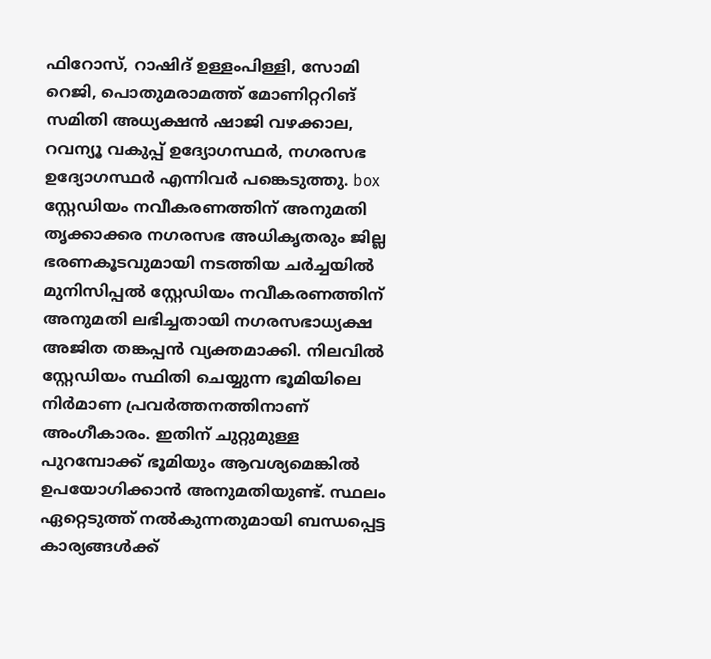ഫിറോസ്, റാഷിദ് ഉള്ളംപിള്ളി, സോമി റെജി, പൊതുമരാമത്ത് മോണിറ്ററിങ് സമിതി അധ്യക്ഷൻ ഷാജി വഴക്കാല, റവന്യൂ വകുപ്പ് ഉദ്യോഗസ്ഥർ, നഗരസഭ ഉദ്യോഗസ്ഥർ എന്നിവർ പങ്കെടുത്തു. box സ്റ്റേഡിയം നവീകരണത്തിന് അനുമതി തൃക്കാക്കര നഗരസഭ അധികൃതരും ജില്ല ഭരണകൂടവുമായി നടത്തിയ ചർച്ചയിൽ മുനിസിപ്പൽ സ്റ്റേഡിയം നവീകരണത്തിന് അനുമതി ലഭിച്ചതായി നഗരസഭാധ്യക്ഷ അജിത തങ്കപ്പൻ വ്യക്തമാക്കി. നിലവിൽ സ്റ്റേഡിയം സ്ഥിതി ചെയ്യുന്ന ഭൂമിയിലെ നിർമാണ പ്രവർത്തനത്തിനാണ് അംഗീകാരം. ഇതിന് ചുറ്റുമുള്ള പുറമ്പോക്ക് ഭൂമിയും ആവശ്യമെങ്കിൽ ഉപയോഗിക്കാൻ അനുമതിയുണ്ട്. സ്ഥലം ഏറ്റെടുത്ത് നൽകുന്നതുമായി ബന്ധപ്പെട്ട കാര്യങ്ങൾക്ക്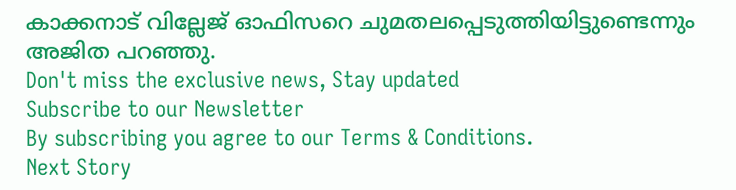കാക്കനാട് വില്ലേജ് ഓഫിസറെ ചുമതലപ്പെടുത്തിയിട്ടുണ്ടെന്നും അജിത പറഞ്ഞു.
Don't miss the exclusive news, Stay updated
Subscribe to our Newsletter
By subscribing you agree to our Terms & Conditions.
Next Story